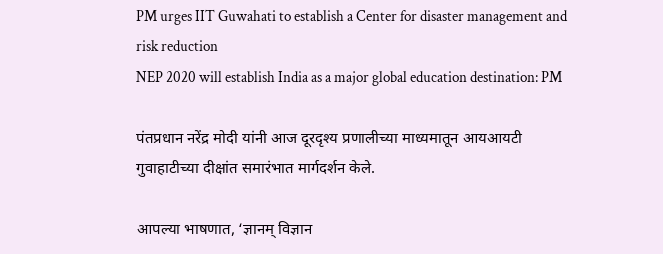PM urges IIT Guwahati to establish a Center for disaster management and risk reduction
NEP 2020 will establish India as a major global education destination: PM

पंतप्रधान नरेंद्र मोदी यांनी आज दूरदृश्य प्रणालीच्या माध्यमातून आयआयटी गुवाहाटीच्या दीक्षांत समारंभात मार्गदर्शन केले.

आपल्या भाषणात, ‘ज्ञानम् विज्ञान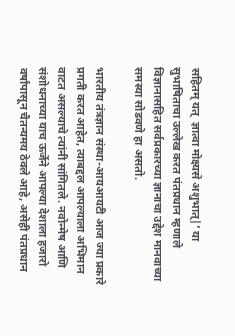सहितम् यत्  ज्ञात्वा मोक्ष्यसे अशुभात्|’ या सुभाषिताचा उल्लेख करत पंतप्रधान म्हणाले विज्ञानासहित सर्वप्रकारच्या ज्ञानाचा उद्देश मानवाच्या समस्या सोडवणे हा असतो.

भारतीय तंत्रज्ञान संस्था-आयआयटी आज ज्या प्रकारे प्रगती करत आहेत, त्याबद्दल आपल्याला अभिमान वाटत असल्याचे त्यांनी सांगितले. नवोन्मेष आणि संशोधनाच्या याच ऊर्जेने आपल्या देशाला हजारो वर्षांपासून चैतन्यमय ठेवले आहे, असेही पंतप्रधान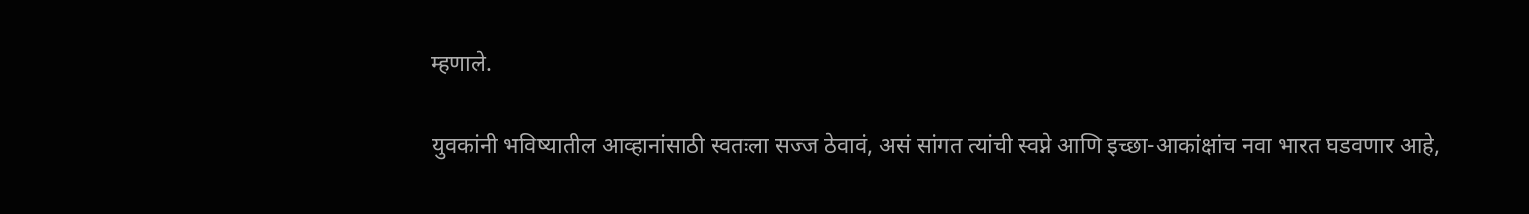म्हणाले.

युवकांनी भविष्यातील आव्हानांसाठी स्वतःला सज्ज ठेवावं, असं सांगत त्यांची स्वप्ने आणि इच्छा-आकांक्षांच नवा भारत घडवणार आहे,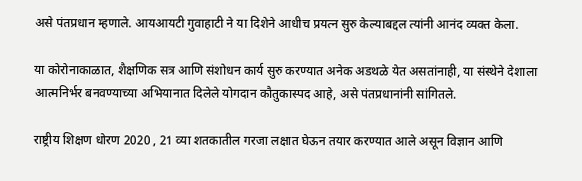असे पंतप्रधान म्हणाले. आयआयटी गुवाहाटी ने या दिशेने आधीच प्रयत्न सुरु केल्याबद्दल त्यांनी आनंद व्यक्त केला.

या कोरोनाकाळात, शैक्षणिक सत्र आणि संशोधन कार्य सुरु करण्यात अनेक अडथळे येत असतांनाही, या संस्थेने देशाला आत्मनिर्भर बनवण्याच्या अभियानात दिलेले योगदान कौतुकास्पद आहे, असे पंतप्रधानांनी सांगितले.

राष्ट्रीय शिक्षण धोरण 2020 , 21 व्या शतकातील गरजा लक्षात घेऊन तयार करण्यात आले असून विज्ञान आणि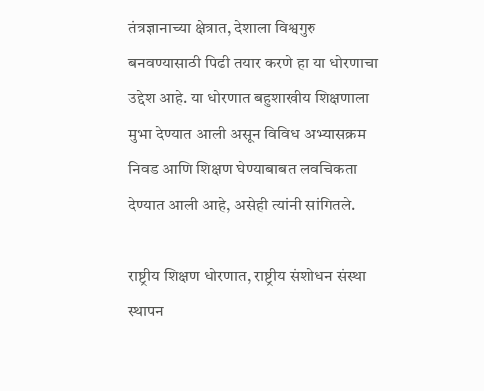तंत्रज्ञानाच्या क्षेत्रात, देशाला विश्वगुरु बनवण्यासाठी पिढी तयार करणे हा या धोरणाचा उद्देश आहे. या धोरणात बहुशाखीय शिक्षणाला मुभा देण्यात आली असून विविध अभ्यासक्रम निवड आणि शिक्षण घेण्याबाबत लवचिकता देण्यात आली आहे, असेही त्यांनी सांगितले.

राष्ट्रीय शिक्षण धोरणात, राष्ट्रीय संशोधन संस्था स्थापन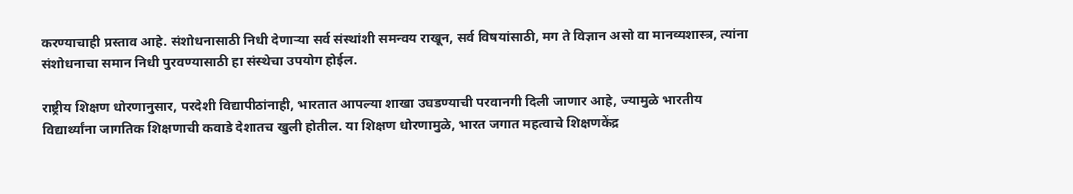करण्याचाही प्रस्ताव आहे. संशोधनासाठी निधी देणाऱ्या सर्व संस्थांशी समन्वय राखून, सर्व विषयांसाठी, मग ते विज्ञान असो वा मानव्यशास्त्र, त्यांना संशोधनाचा समान निधी पुरवण्यासाठी हा संस्थेचा उपयोग होईल.

राष्ट्रीय शिक्षण धोरणानुसार, परदेशी विद्यापीठांनाही, भारतात आपल्या शाखा उघडण्याची परवानगी दिली जाणार आहे, ज्यामुळे भारतीय विद्यार्थ्यांना जागतिक शिक्षणाची कवाडे देशातच खुली होतील. या शिक्षण धोरणामुळे, भारत जगात महत्वाचे शिक्षणकेंद्र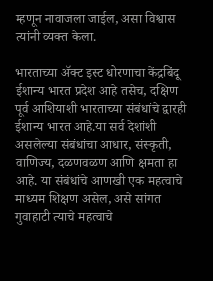म्हणून नावाजला जाईल, असा विश्वास त्यांनी व्यक्त केला.

भारताच्या ॲक्ट इस्ट धोरणाचा केंद्रबिंदू  ईशान्य भारत प्रदेश आहे तसेच, दक्षिण पूर्व आशियाशी भारताच्या संबंधांचे द्वारही ईशान्य भारत आहे.या सर्व देशांशी असलेल्या संबंधांचा आधार, संस्कृती, वाणिज्य, दळणवळण आणि क्षमता हा आहे. या संबंधांचे आणखी एक महत्वाचे माध्यम शिक्षण असेल, असे सांगत गुवाहाटी त्याचे महत्वाचे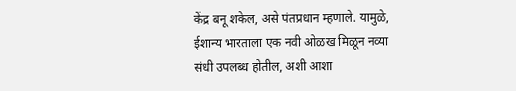केंद्र बनू शकेल, असे पंतप्रधान म्हणाले. यामुळे, ईशान्य भारताला एक नवी ओळख मिळून नव्या संधी उपलब्ध होतील, अशी आशा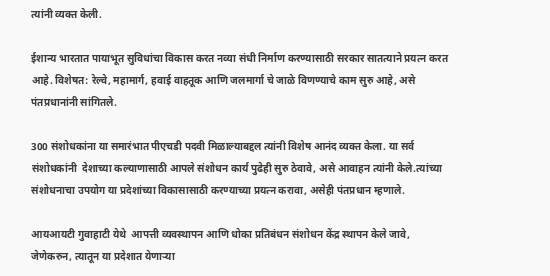त्यांनी व्यक्त केली.

ईशान्य भारतात पायाभूत सुविधांचा विकास करत नव्या संधी निर्माण करण्यासाठी सरकार सातत्याने प्रयत्न करत आहे. विशेषत: रेल्वे, महामार्ग, हवाई वाहतूक आणि जलमार्गा चे जाळे विणण्याचे काम सुरु आहे, असे पंतप्रधानांनी सांगितले.

300 संशोधकांना या समारंभात पीएचडी पदवी मिळाल्याबद्दल त्यांनी विशेष आनंद व्यक्त केला. या सर्व संशोधकांनी  देशाच्या कल्याणासाठी आपले संशोधन कार्य पुढेही सुरु ठेवावे, असे आवाहन त्यांनी केले.त्यांच्या संशोधनाचा उपयोग या प्रदेशांच्या विकासासाठी करण्याच्या प्रयत्न करावा, असेही पंतप्रधान म्हणाले.

आयआयटी गुवाहाटी येथे  आपत्ती व्यवस्थापन आणि धोका प्रतिबंधन संशोधन केंद्र स्थापन केले जावे, जेणेकरुन, त्यातून या प्रदेशात येणाऱ्या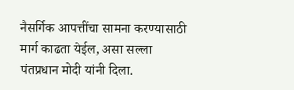नैसर्गिक आपत्तींचा सामना करण्यासाठी मार्ग काढता येईल, असा सल्ला पंतप्रधान मोदी यांनी दिला.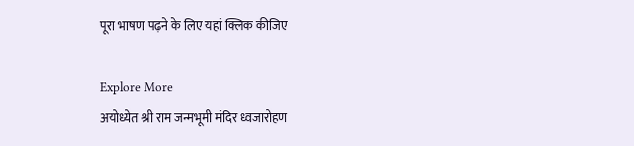पूरा भाषण पढ़ने के लिए यहां क्लिक कीजिए

Explore More
अयोध्येत श्री राम जन्मभूमी मंदिर ध्वजारोहण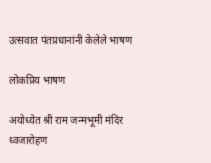उत्सवात पंतप्रधानांनी केलेले भाषण

लोकप्रिय भाषण

अयोध्येत श्री राम जन्मभूमी मंदिर ध्वजारोहण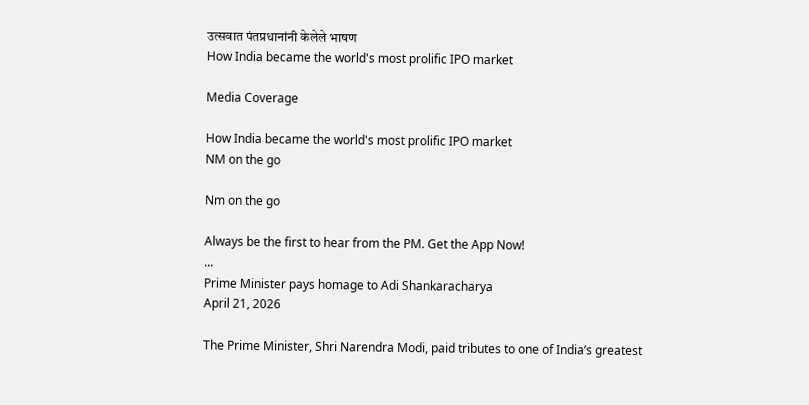उत्सवात पंतप्रधानांनी केलेले भाषण
How India became the world's most prolific IPO market

Media Coverage

How India became the world's most prolific IPO market
NM on the go

Nm on the go

Always be the first to hear from the PM. Get the App Now!
...
Prime Minister pays homage to Adi Shankaracharya
April 21, 2026

The Prime Minister, Shri Narendra Modi, paid tributes to one of India’s greatest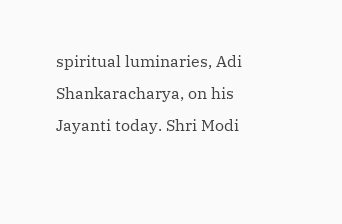spiritual luminaries, Adi Shankaracharya, on his Jayanti today. Shri Modi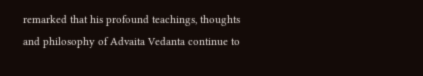remarked that his profound teachings, thoughts and philosophy of Advaita Vedanta continue to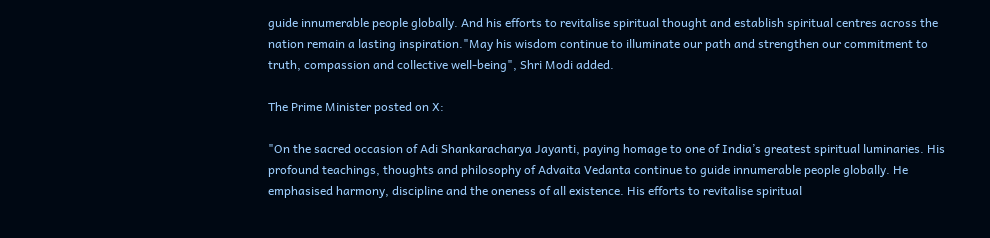guide innumerable people globally. And his efforts to revitalise spiritual thought and establish spiritual centres across the nation remain a lasting inspiration."May his wisdom continue to illuminate our path and strengthen our commitment to truth, compassion and collective well-being", Shri Modi added.

The Prime Minister posted on X:

"On the sacred occasion of Adi Shankaracharya Jayanti, paying homage to one of India’s greatest spiritual luminaries. His profound teachings, thoughts and philosophy of Advaita Vedanta continue to guide innumerable people globally. He emphasised harmony, discipline and the oneness of all existence. His efforts to revitalise spiritual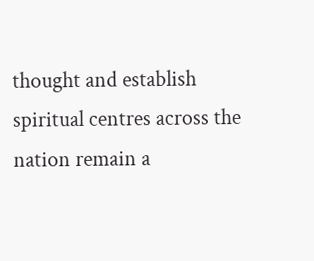thought and establish spiritual centres across the nation remain a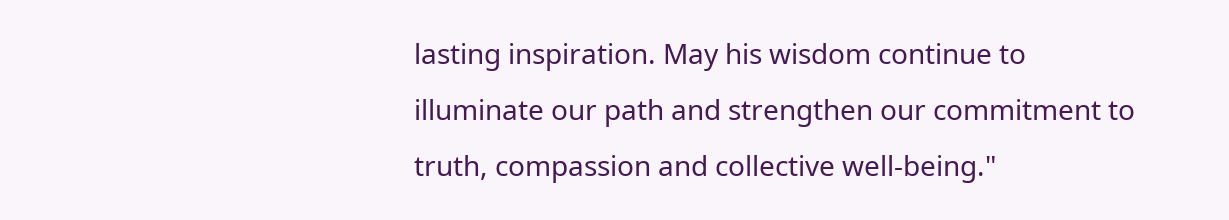lasting inspiration. May his wisdom continue to illuminate our path and strengthen our commitment to truth, compassion and collective well-being."